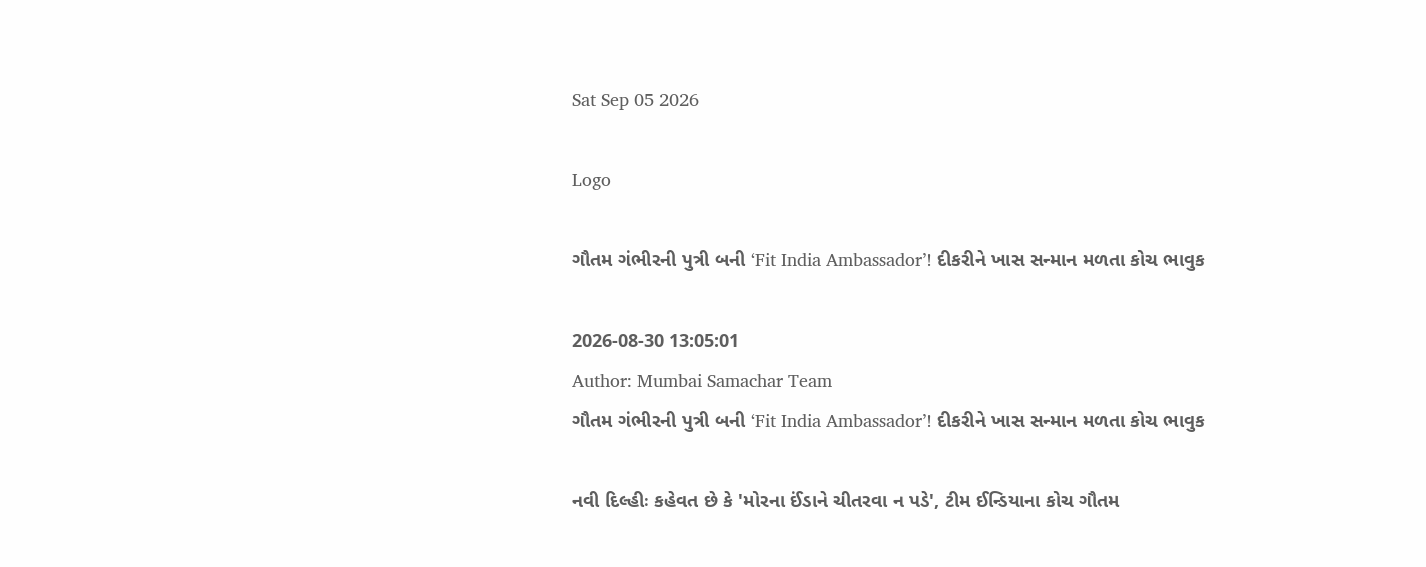Sat Sep 05 2026

Logo

ગૌતમ ગંભીરની પુત્રી બની ‘Fit India Ambassador’! દીકરીને ખાસ સન્માન મળતા કોચ ભાવુક

2026-08-30 13:05:01
Author: Mumbai Samachar Team
ગૌતમ ગંભીરની પુત્રી બની ‘Fit India Ambassador’! દીકરીને ખાસ સન્માન મળતા કોચ ભાવુક

નવી દિલ્હીઃ કહેવત છે કે 'મોરના ઈંડાને ચીતરવા ન પડે', ટીમ ઈન્ડિયાના કોચ ગૌતમ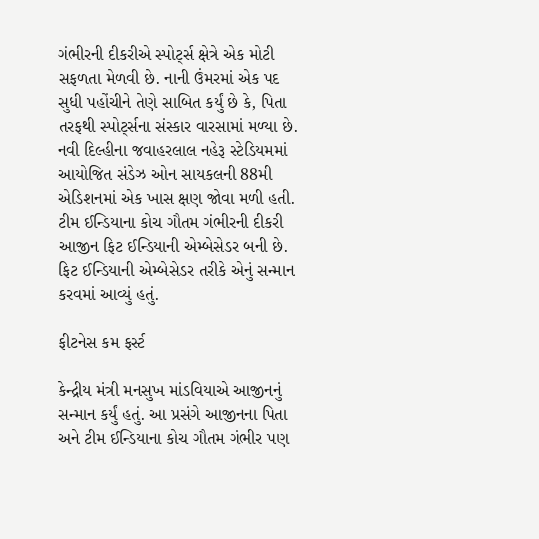ગંભીરની દીકરીએ સ્પોર્ટ્સ ક્ષેત્રે એક મોટી સફળતા મેળવી છે. નાની ઉંમરમાં એક પદ સુધી પહોંચીને તેણે સાબિત કર્યું છે કે, પિતા તરફથી સ્પોર્ટ્સના સંસ્કાર વારસામાં મળ્યા છે. નવી દિલ્હીના જવાહરલાલ નહેરૂ સ્ટેડિયમમાં આયોજિત સંડેઝ ઓન સાયકલની 88મી એડિશનમાં એક ખાસ ક્ષણ જોવા મળી હતી. ટીમ ઈન્ડિયાના કોચ ગૌતમ ગંભીરની દીકરી આજીન ફિટ ઈન્ડિયાની એમ્બેસેડર બની છે. ફિટ ઈન્ડિયાની એમ્બેસેડર તરીકે એનું સન્માન કરવમાં આવ્યું હતું.

ફીટનેસ કમ ફર્સ્ટ

કેન્દ્રીય મંત્રી મનસુખ માંડવિયાએ આજીનનું સન્માન કર્યું હતું. આ પ્રસંગે આજીનના પિતા અને ટીમ ઈન્ડિયાના કોચ ગૌતમ ગંભીર પણ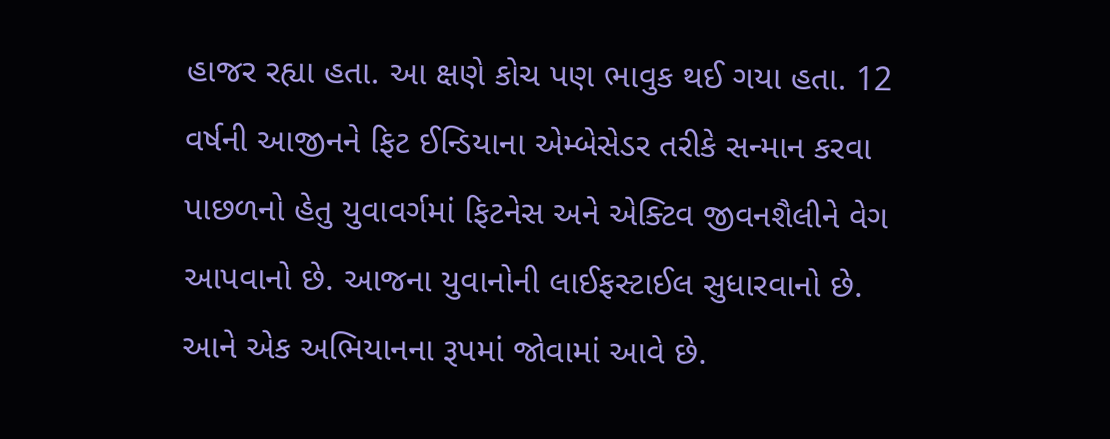હાજર રહ્યા હતા. આ ક્ષણે કોચ પણ ભાવુક થઈ ગયા હતા. 12 વર્ષની આજીનને ફિટ ઈન્ડિયાના એમ્બેસેડર તરીકે સન્માન કરવા પાછળનો હેતુ યુવાવર્ગમાં ફિટનેસ અને એક્ટિવ જીવનશૈલીને વેગ આપવાનો છે. આજના યુવાનોની લાઈફસ્ટાઈલ સુધારવાનો છે. આને એક અભિયાનના રૂપમાં જોવામાં આવે છે.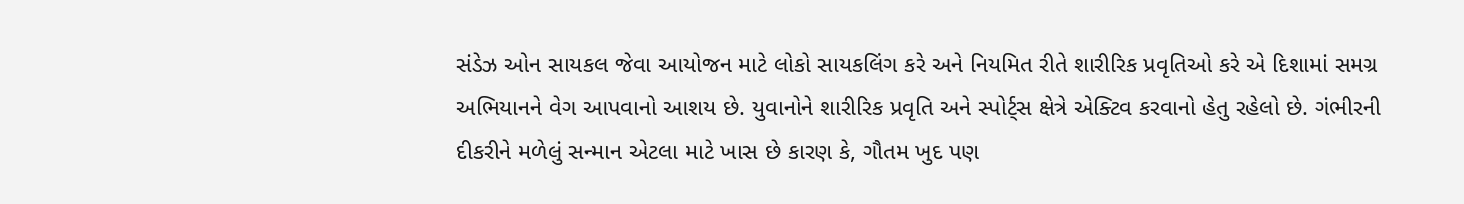સંડેઝ ઓન સાયકલ જેવા આયોજન માટે લોકો સાયકલિંગ કરે અને નિયમિત રીતે શારીરિક પ્રવૃતિઓ કરે એ દિશામાં સમગ્ર અભિયાનને વેગ આપવાનો આશય છે. યુવાનોને શારીરિક પ્રવૃતિ અને સ્પોર્ટ્સ ક્ષેત્રે એક્ટિવ કરવાનો હેતુ રહેલો છે. ગંભીરની દીકરીને મળેલું સન્માન એટલા માટે ખાસ છે કારણ કે, ગૌતમ ખુદ પણ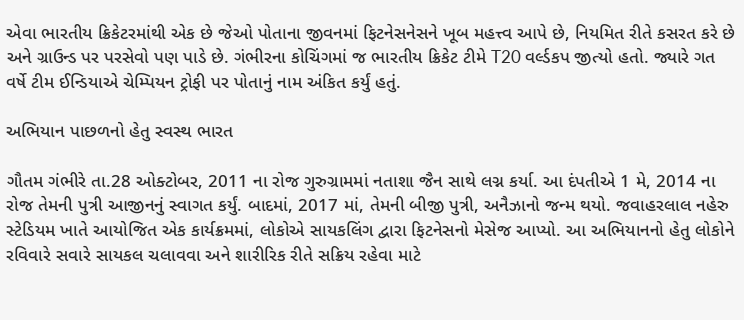એવા ભારતીય ક્રિકેટરમાંથી એક છે જેઓ પોતાના જીવનમાં ફિટનેસનેસને ખૂબ મહત્ત્વ આપે છે, નિયમિત રીતે કસરત કરે છે અને ગ્રાઉન્ડ પર પરસેવો પણ પાડે છે. ગંભીરના કોચિંગમાં જ ભારતીય ક્રિકેટ ટીમે T20 વર્લ્ડકપ જીત્યો હતો. જ્યારે ગત વર્ષે ટીમ ઈન્ડિયાએ ચેમ્પિયન ટ્રોફી પર પોતાનું નામ અંકિત કર્યું હતું.

અભિયાન પાછળનો હેતુ સ્વસ્થ ભારત

ગૌતમ ગંભીરે તા.28 ઓક્ટોબર, 2011 ના રોજ ગુરુગ્રામમાં નતાશા જૈન સાથે લગ્ન કર્યા. આ દંપતીએ 1 મે, 2014 ના રોજ તેમની પુત્રી આજીનનું સ્વાગત કર્યું. બાદમાં, 2017 માં, તેમની બીજી પુત્રી, અનૈઝાનો જન્મ થયો. જવાહરલાલ નહેરુ સ્ટેડિયમ ખાતે આયોજિત એક કાર્યક્રમમાં, લોકોએ સાયકલિંગ દ્વારા ફિટનેસનો મેસેજ આપ્યો. આ અભિયાનનો હેતુ લોકોને રવિવારે સવારે સાયકલ ચલાવવા અને શારીરિક રીતે સક્રિય રહેવા માટે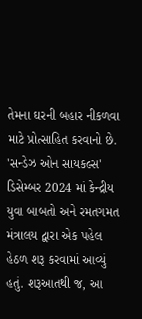તેમના ઘરની બહાર નીકળવા માટે પ્રોત્સાહિત કરવાનો છે. 'સન્ડેઝ ઓન સાયકલ્સ' ડિસેમ્બર 2024 માં કેન્દ્રીય યુવા બાબતો અને રમતગમત મંત્રાલય દ્વારા એક પહેલ હેઠળ શરૂ કરવામાં આવ્યું હતું. શરૂઆતથી જ, આ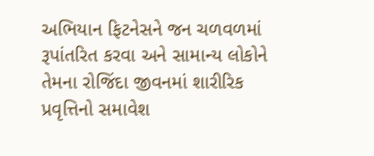અભિયાન ફિટનેસને જન ચળવળમાં રૂપાંતરિત કરવા અને સામાન્ય લોકોને તેમના રોજિંદા જીવનમાં શારીરિક પ્રવૃત્તિનો સમાવેશ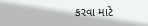કરવા માટે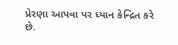પ્રેરણા આપવા પર ધ્યાન કેન્દ્રિત કરે છે.